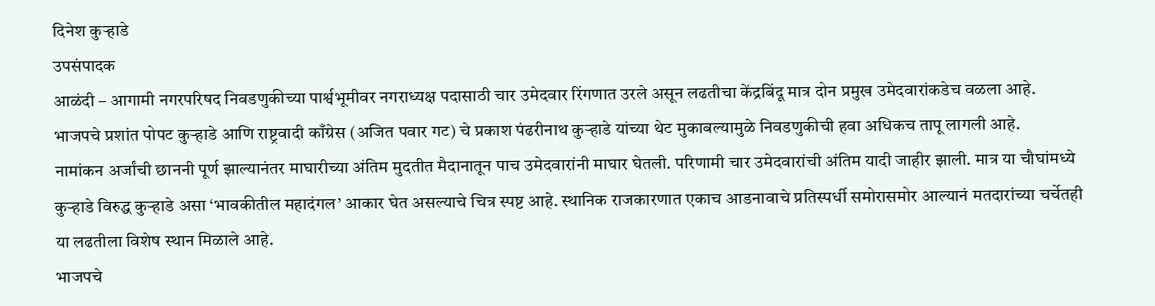दिनेश कुऱ्हाडे
उपसंपादक
आळंदी – आगामी नगरपरिषद निवडणुकीच्या पार्श्वभूमीवर नगराध्यक्ष पदासाठी चार उमेदवार रिंगणात उरले असून लढतीचा केंद्रबिंदू मात्र दोन प्रमुख उमेदवारांकडेच वळला आहे. भाजपचे प्रशांत पोपट कुऱ्हाडे आणि राष्ट्रवादी काँग्रेस (अजित पवार गट) चे प्रकाश पंढरीनाथ कुऱ्हाडे यांच्या थेट मुकाबल्यामुळे निवडणुकीची हवा अधिकच तापू लागली आहे.
नामांकन अर्जांची छाननी पूर्ण झाल्यानंतर माघारीच्या अंतिम मुदतीत मैदानातून पाच उमेदवारांनी माघार घेतली. परिणामी चार उमेदवारांची अंतिम यादी जाहीर झाली. मात्र या चौघांमध्ये कुऱ्हाडे विरुद्ध कुऱ्हाडे असा ‘भावकीतील महादंगल’ आकार घेत असल्याचे चित्र स्पष्ट आहे. स्थानिक राजकारणात एकाच आडनावाचे प्रतिस्पर्धी समोरासमोर आल्यानं मतदारांच्या चर्चेतही या लढतीला विशेष स्थान मिळाले आहे.
भाजपचे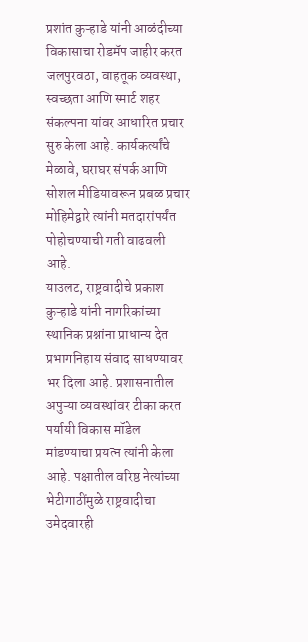प्रशांत कुऱ्हाडे यांनी आळंदीच्या विकासाचा रोडमॅप जाहीर करत जलपुरवठा, वाहतूक व्यवस्था, स्वच्छता आणि स्मार्ट शहर संकल्पना यांवर आधारित प्रचार सुरु केला आहे. कार्यकर्त्यांचे मेळावे, घराघर संपर्क आणि सोशल मीडियावरून प्रबळ प्रचार मोहिमेद्वारे त्यांनी मतदारांपर्यंत पोहोचण्याची गती वाढवली आहे.
याउलट, राष्ट्रवादीचे प्रकाश कुऱ्हाडे यांनी नागरिकांच्या स्थानिक प्रश्नांना प्राधान्य देत प्रभागनिहाय संवाद साधण्यावर भर दिला आहे. प्रशासनातील अपुऱ्या व्यवस्थांवर टीका करत पर्यायी विकास मॉडेल मांडण्याचा प्रयत्न त्यांनी केला आहे. पक्षातील वरिष्ठ नेत्यांच्या भेटीगाठींमुळे राष्ट्रवादीचा उमेदवारही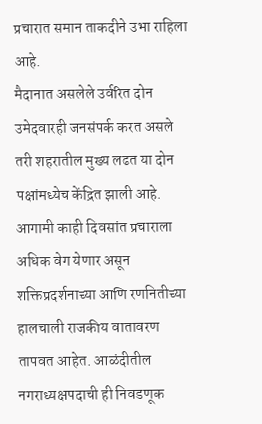प्रचारात समान ताकदीने उभा राहिला आहे.
मैदानात असलेले उर्वरित दोन उमेदवारही जनसंपर्क करत असले तरी शहरातील मुख्य लढत या दोन पक्षांमध्येच केंद्रित झाली आहे. आगामी काही दिवसांत प्रचाराला अधिक वेग येणार असून शक्तिप्रदर्शनाच्या आणि रणनितीच्या हालचाली राजकीय वातावरण तापवत आहेत. आळंदीतील नगराध्यक्षपदाची ही निवडणूक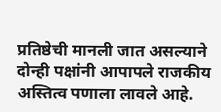प्रतिष्ठेची मानली जात असल्याने दोन्ही पक्षांनी आपापले राजकीय अस्तित्व पणाला लावले आहे.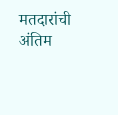मतदारांची अंतिम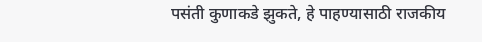पसंती कुणाकडे झुकते, हे पाहण्यासाठी राजकीय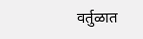वर्तुळात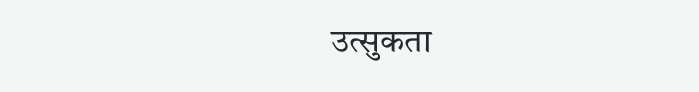उत्सुकता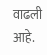वाढली आहे.